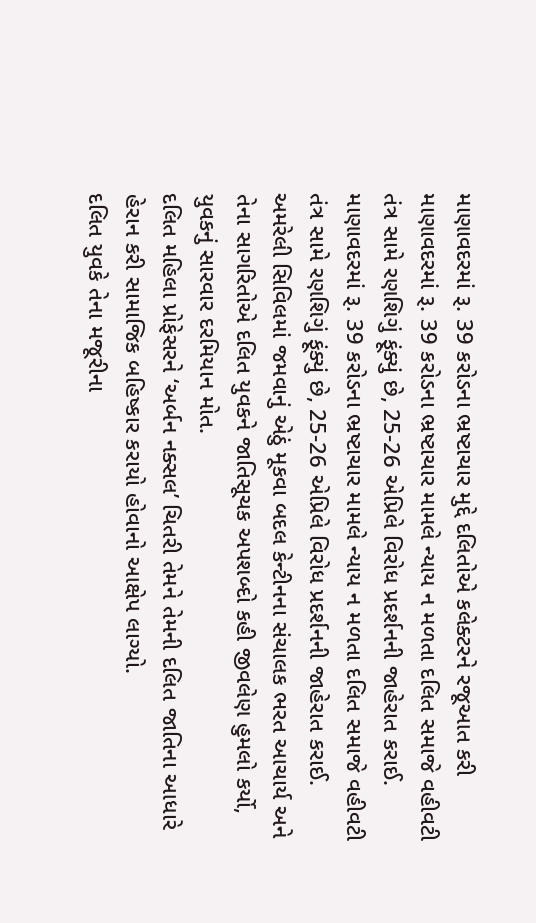માણાવદરમાં રૂ. 39 કરોડના ભ્રષ્ટાચાર મુદ્દે દલિતોએ કલેક્ટરને રજૂઆત કરી
માણાવદરમાં રૂ. 39 કરોડના ભ્રષ્ટાચાર મામલે ન્યાય ન મળતા દલિત સમાજે વહીવટી તંત્ર સામે રણશિગું ફૂંક્યું છે, 25-26 એપ્રિલે વિરોધ પ્રદર્શનની જાહેરાત કરાઈ.
માણાવદરમાં રૂ. 39 કરોડના ભ્રષ્ટાચાર મામલે ન્યાય ન મળતા દલિત સમાજે વહીવટી તંત્ર સામે રણશિગું ફૂંક્યું છે, 25-26 એપ્રિલે વિરોધ પ્રદર્શનની જાહેરાત કરાઈ.
અમરેલી સિવિલમાં જમવાનું એઠું મૂકવા બદલ કેન્ટીનના સંચાલક ભરત આચાર્ય અને તેના સાગરિતોએ દલિત યુવકને જાતિસૂચક અપશબ્દો કહી જીવલેણ હુમલો કર્યો, યુવકનું સારવાર દરમિયાન મોત.
દલિત મહિલા પ્રોફેસરને ‘અર્બન નક્સલ’ ચિતરી તેમને તેમની દલિત જાતિના આધારે હેરાન કરી સામાજિક બહિષ્કાર કરાયો હોવાનો આક્ષેપ લાગ્યો.
દલિત યુવકે તેના મજૂરીના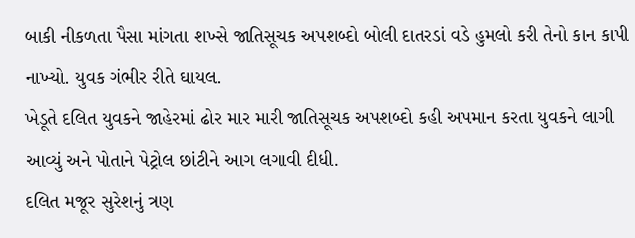બાકી નીકળતા પૈસા માંગતા શખ્સે જાતિસૂચક અપશબ્દો બોલી દાતરડાં વડે હુમલો કરી તેનો કાન કાપી નાખ્યો. યુવક ગંભીર રીતે ઘાયલ.
ખેડૂતે દલિત યુવકને જાહેરમાં ઢોર માર મારી જાતિસૂચક અપશબ્દો કહી અપમાન કરતા યુવકને લાગી આવ્યું અને પોતાને પેટ્રોલ છાંટીને આગ લગાવી દીધી.
દલિત મજૂર સુરેશનું ત્રણ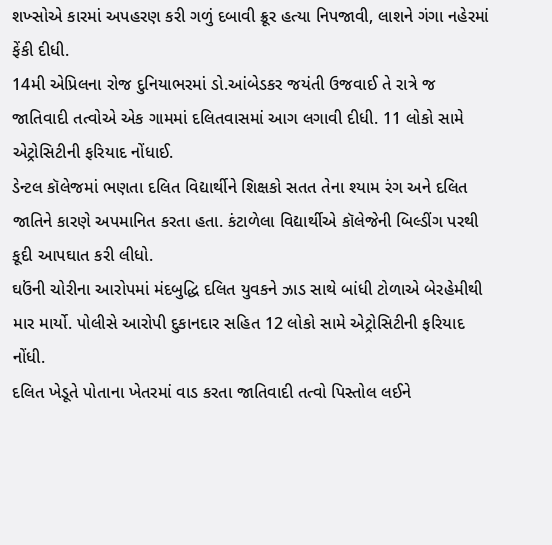શખ્સોએ કારમાં અપહરણ કરી ગળું દબાવી ક્રૂર હત્યા નિપજાવી, લાશને ગંગા નહેરમાં ફેંકી દીધી.
14મી એપ્રિલના રોજ દુનિયાભરમાં ડો.આંબેડકર જયંતી ઉજવાઈ તે રાત્રે જ જાતિવાદી તત્વોએ એક ગામમાં દલિતવાસમાં આગ લગાવી દીધી. 11 લોકો સામે એટ્રોસિટીની ફરિયાદ નોંધાઈ.
ડેન્ટલ કૉલેજમાં ભણતા દલિત વિદ્યાર્થીને શિક્ષકો સતત તેના શ્યામ રંગ અને દલિત જાતિને કારણે અપમાનિત કરતા હતા. કંટાળેલા વિદ્યાર્થીએ કૉલેજેની બિલ્ડીંગ પરથી કૂદી આપઘાત કરી લીધો.
ઘઉંની ચોરીના આરોપમાં મંદબુદ્ધિ દલિત યુવકને ઝાડ સાથે બાંધી ટોળાએ બેરહેમીથી માર માર્યો. પોલીસે આરોપી દુકાનદાર સહિત 12 લોકો સામે એટ્રોસિટીની ફરિયાદ નોંધી.
દલિત ખેડૂતે પોતાના ખેતરમાં વાડ કરતા જાતિવાદી તત્વો પિસ્તોલ લઈને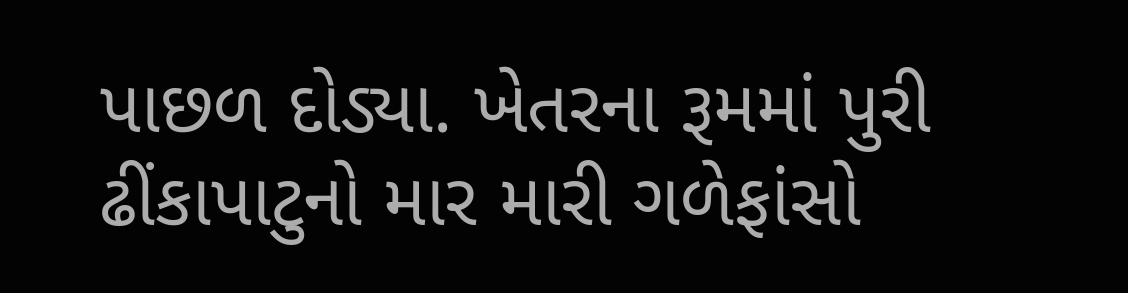પાછળ દોડ્યા. ખેતરના રૂમમાં પુરી ઢીંકાપાટુનો માર મારી ગળેફાંસો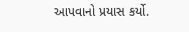આપવાનો પ્રયાસ કર્યો.